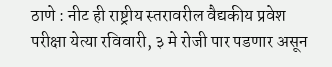ठाणे : नीट ही राष्ट्रीय स्तरावरील वैद्यकीय प्रवेश परीक्षा येत्या रविवारी, ३ मे रोजी पार पडणार असून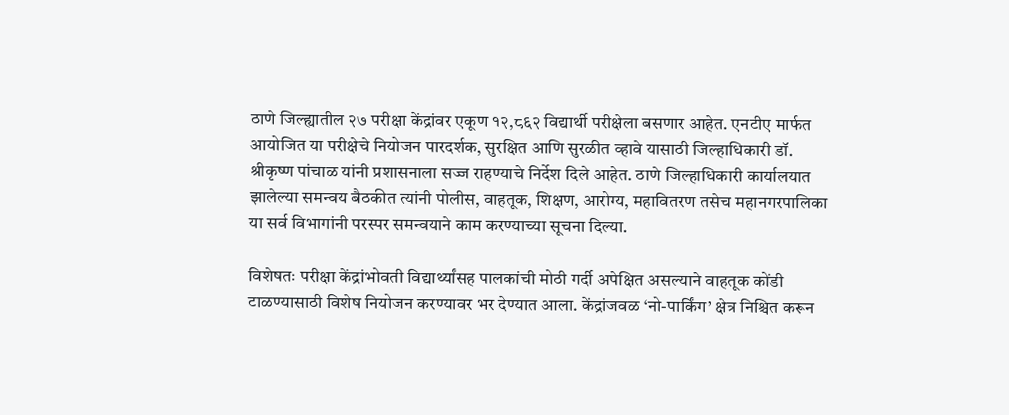ठाणे जिल्ह्यातील २७ परीक्षा केंद्रांवर एकूण १२,८६२ विद्यार्थी परीक्षेला बसणार आहेत. एनटीए मार्फत आयोजित या परीक्षेचे नियोजन पारदर्शक, सुरक्षित आणि सुरळीत व्हावे यासाठी जिल्हाधिकारी डॉ. श्रीकृष्ण पांचाळ यांनी प्रशासनाला सज्ज राहण्याचे निर्देश दिले आहेत. ठाणे जिल्हाधिकारी कार्यालयात झालेल्या समन्वय बैठकीत त्यांनी पोलीस, वाहतूक, शिक्षण, आरोग्य, महावितरण तसेच महानगरपालिका या सर्व विभागांनी परस्पर समन्वयाने काम करण्याच्या सूचना दिल्या.

विशेषतः परीक्षा केंद्रांभोवती विद्यार्थ्यांसह पालकांची मोठी गर्दी अपेक्षित असल्याने वाहतूक कोंडी टाळण्यासाठी विशेष नियोजन करण्यावर भर देण्यात आला. केंद्रांजवळ ‘नो-पार्किंग’ क्षेत्र निश्चित करून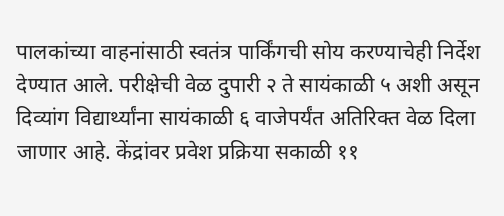पालकांच्या वाहनांसाठी स्वतंत्र पार्किंगची सोय करण्याचेही निर्देश देण्यात आले. परीक्षेची वेळ दुपारी २ ते सायंकाळी ५ अशी असून दिव्यांग विद्यार्थ्यांना सायंकाळी ६ वाजेपर्यंत अतिरिक्त वेळ दिला जाणार आहे. केंद्रांवर प्रवेश प्रक्रिया सकाळी ११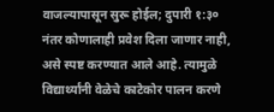वाजल्यापासून सुरू होईल; दुपारी १:३० नंतर कोणालाही प्रवेश दिला जाणार नाही, असे स्पष्ट करण्यात आले आहे. त्यामुळे विद्यार्थ्यांनी वेळेचे काटेकोर पालन करणे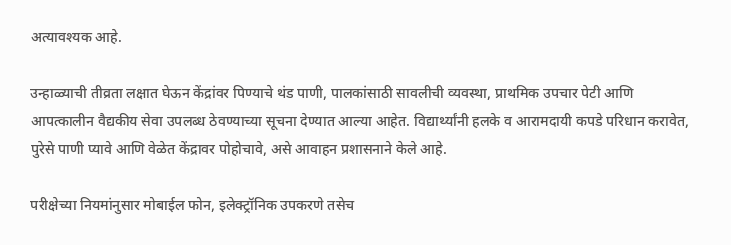अत्यावश्यक आहे.

उन्हाळ्याची तीव्रता लक्षात घेऊन केंद्रांवर पिण्याचे थंड पाणी, पालकांसाठी सावलीची व्यवस्था, प्राथमिक उपचार पेटी आणि आपत्कालीन वैद्यकीय सेवा उपलब्ध ठेवण्याच्या सूचना देण्यात आल्या आहेत. विद्यार्थ्यांनी हलके व आरामदायी कपडे परिधान करावेत, पुरेसे पाणी प्यावे आणि वेळेत केंद्रावर पोहोचावे, असे आवाहन प्रशासनाने केले आहे.

परीक्षेच्या नियमांनुसार मोबाईल फोन, इलेक्ट्रॉनिक उपकरणे तसेच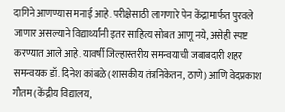दागिने आणण्यास मनाई आहे. परीक्षेसाठी लागणारे पेन केंद्रामार्फत पुरवले जाणार असल्याने विद्यार्थ्यांनी इतर साहित्य सोबत आणू नये, असेही स्पष्ट करण्यात आले आहे. यावर्षी जिल्हास्तरीय समन्वयाची जबाबदारी शहर समन्वयक डॉ. दिनेश कांबळे (शासकीय तंत्रनिकेतन, ठाणे) आणि वेदप्रकाश गौतम (केंद्रीय विद्यालय,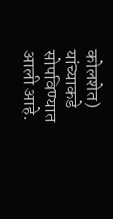कोलशेत) यांच्याकडे सोपविण्यात आली आहे.